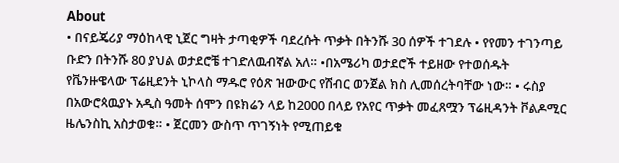About
• በናይጄሪያ ማዕከላዊ ኒጀር ግዛት ታጣቂዎች ባደረሱት ጥቃት በትንሹ 30 ሰዎች ተገደሉ • የየመን ተገንጣይ ቡድን በትንሹ 80 ያህል ወታደሮቼ ተገድለዉብኛል አለ። •በአሜሪካ ወታደሮች ተይዘው የተወሰዱት የቬንዙዌላው ፕሬዚደንት ኒኮላስ ማዱሮ የዕጽ ዝውውር የሽብር ወንጀል ክስ ሊመሰረትባቸው ነው። • ሩስያ በአውሮጳዉያኑ አዲስ ዓመት ሰሞን በዩክሬን ላይ ከ2000 በላይ የአየር ጥቃት መፈጸሟን ፕሬዚዳንት ቮልዶሚር ዜሌንስኪ አስታወቁ። • ጀርመን ውስጥ ጥገኝነት የሚጠይቁ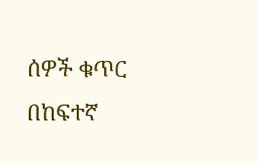ሰዎች ቁጥር በከፍተኛ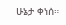ሁኔታ ቀነሰ።